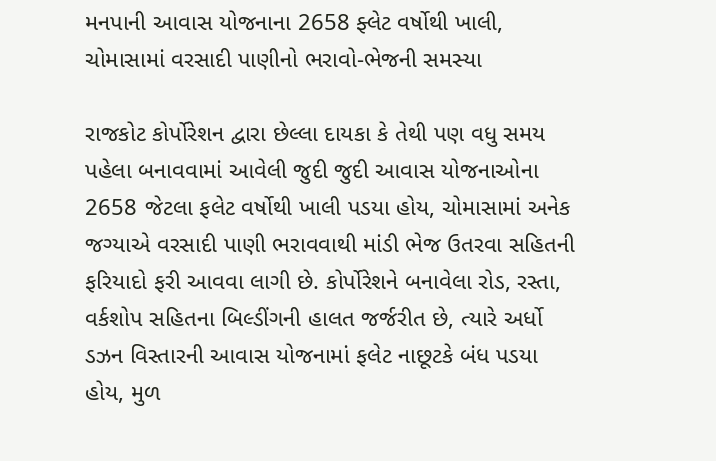મનપાની આવાસ યોજનાના 2658 ફ્લેટ વર્ષોથી ખાલી, ચોમાસામાં વરસાદી પાણીનો ભરાવો-ભેજની સમસ્યા

રાજકોટ કોર્પોરેશન દ્વારા છેલ્લા દાયકા કે તેથી પણ વધુ સમય પહેલા બનાવવામાં આવેલી જુદી જુદી આવાસ યોજનાઓના 2658 જેટલા ફલેટ વર્ષોથી ખાલી પડયા હોય, ચોમાસામાં અનેક જગ્યાએ વરસાદી પાણી ભરાવવાથી માંડી ભેજ ઉતરવા સહિતની ફરિયાદો ફરી આવવા લાગી છે. કોર્પોરેશને બનાવેલા રોડ, રસ્તા, વર્કશોપ સહિતના બિલ્ડીંગની હાલત જર્જરીત છે, ત્યારે અર્ધો ડઝન વિસ્તારની આવાસ યોજનામાં ફલેટ નાછૂટકે બંધ પડયા હોય, મુળ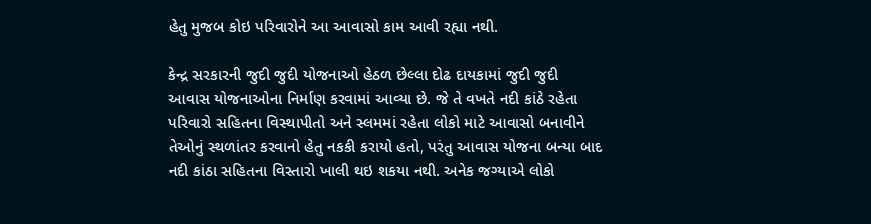હેતુ મુજબ કોઇ પરિવારોને આ આવાસો કામ આવી રહ્યા નથી.

કેન્દ્ર સરકારની જુદી જુદી યોજનાઓ હેઠળ છેલ્લા દોઢ દાયકામાં જુદી જુદી આવાસ યોજનાઓના નિર્માણ કરવામાં આવ્યા છે. જે તે વખતે નદી કાંઠે રહેતા પરિવારો સહિતના વિસ્થાપીતો અને સ્લમમાં રહેતા લોકો માટે આવાસો બનાવીને તેઓનું સ્થળાંતર કરવાનો હેતુ નકકી કરાયો હતો, પરંતુ આવાસ યોજના બન્યા બાદ નદી કાંઠા સહિતના વિસ્તારો ખાલી થઇ શકયા નથી. અનેક જગ્યાએ લોકો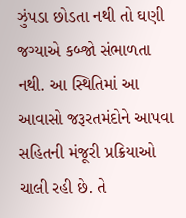ઝુંપડા છોડતા નથી તો ઘણી જગ્યાએ કબ્જો સંભાળતા નથી. આ સ્થિતિમાં આ આવાસો જરૂરતમંદોને આપવા સહિતની મંજૂરી પ્રક્રિયાઓ ચાલી રહી છે. તે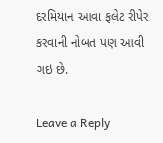દરમિયાન આવા ફલેટ રીપેર કરવાની નોબત પણ આવી ગઇ છે.

Leave a Reply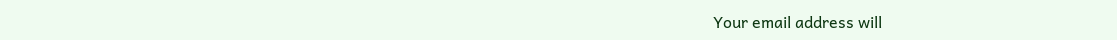Your email address will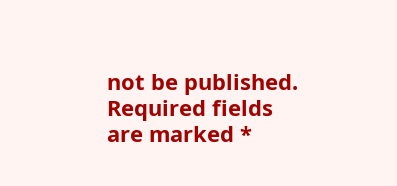not be published. Required fields are marked *